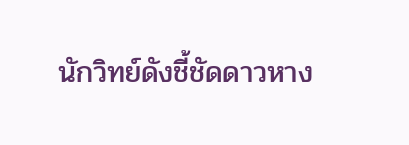นักวิทย์ดังชี้ชัดดาวหาง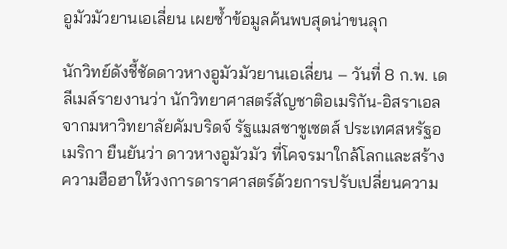อูมัวมัวยานเอเลี่ยน เผยซ้ำข้อมูลค้นพบสุดน่าขนลุก

นักวิทย์ดังชี้ชัดดาวหางอูมัวมัวยานเอเลี่ยน – วันที่ 8 ก.พ. เดลีเมล์รายงานว่า นักวิทยาศาสตร์สัญชาติอเมริกัน-อิสราเอล จากมหาวิทยาลัยคัมบริดจ์ รัฐแมสซาชูเซตส์ ประเทศสหรัฐอเมริกา ยืนยันว่า ดาวหางอูมัวมัว ที่โคจรมาใกล้โลกและสร้างความฮือฮาให้วงการดาราศาสตร์ด้วยการปรับเปลี่ยนความ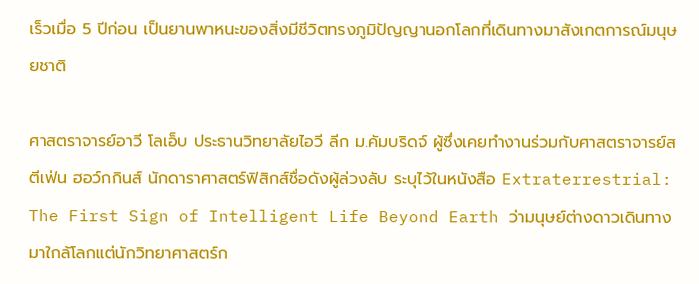เร็วเมื่อ 5 ปีก่อน เป็นยานพาหนะของสิ่งมีชีวิตทรงภูมิปัญญานอกโลกที่เดินทางมาสังเกตการณ์มนุษยชาติ

ศาสตราจารย์อาวี โลเอ็บ ประธานวิทยาลัยไอวี ลีก ม.คัมบริดจ์ ผู้ซึ่งเคยทำงานร่วมกับศาสตราจารย์สตีเฟ่น ฮอว์กกินส์ นักดาราศาสตร์ฟิสิกส์ชื่อดังผู้ล่วงลับ ระบุไว้ในหนังสือ Extraterrestrial: The First Sign of Intelligent Life Beyond Earth ว่ามนุษย์ต่างดาวเดินทางมาใกล้โลกแต่นักวิทยาศาสตร์ก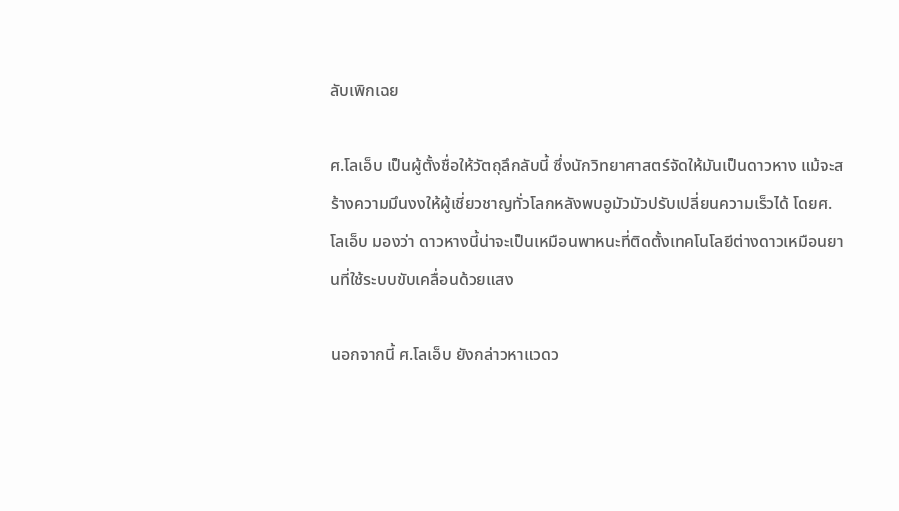ลับเพิกเฉย

ศ.โลเอ็บ เป็นผู้ตั้งชื่อให้วัตถุลึกลับนี้ ซึ่งนักวิทยาศาสตร์จัดให้มันเป็นดาวหาง แม้จะสร้างความมึนงงให้ผู้เชี่ยวชาญทั่วโลกหลังพบอูมัวมัวปรับเปลี่ยนความเร็วได้ โดยศ.โลเอ็บ มองว่า ดาวหางนี้น่าจะเป็นเหมือนพาหนะที่ติดตั้งเทคโนโลยีต่างดาวเหมือนยานที่ใช้ระบบขับเคลื่อนด้วยแสง

นอกจากนี้ ศ.โลเอ็บ ยังกล่าวหาแวดว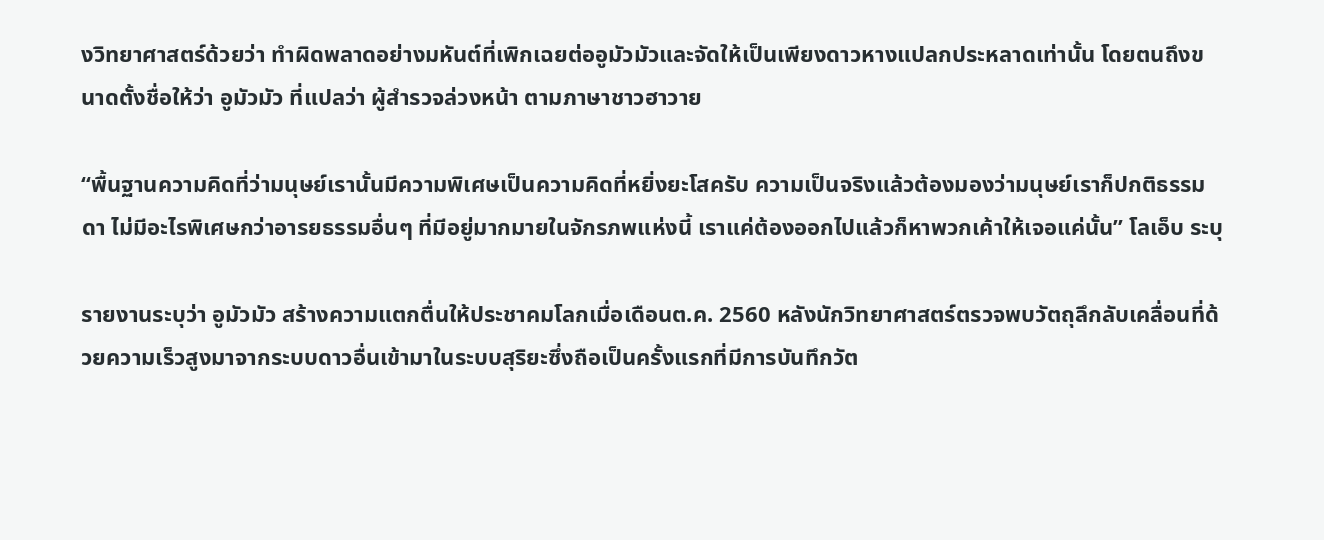งวิทยาศาสตร์ด้วยว่า ทำผิดพลาดอย่างมหันต์ที่เพิกเฉยต่ออูมัวมัวและจัดให้เป็นเพียงดาวหางแปลกประหลาดเท่านั้น โดยตนถึงขนาดตั้งชื่อให้ว่า อูมัวมัว ที่แปลว่า ผู้สำรวจล่วงหน้า ตามภาษาชาวฮาวาย

“พื้นฐานความคิดที่ว่ามนุษย์เรานั้นมีความพิเศษเป็นความคิดที่หยิ่งยะโสครับ ความเป็นจริงแล้วต้องมองว่ามนุษย์เราก็ปกติธรรมดา ไม่มีอะไรพิเศษกว่าอารยธรรมอื่นๆ ที่มีอยู่มากมายในจักรภพแห่งนี้ เราแค่ต้องออกไปแล้วก็หาพวกเค้าให้เจอแค่นั้น” โลเอ็บ ระบุ

รายงานระบุว่า อูมัวมัว สร้างความแตกตื่นให้ประชาคมโลกเมื่อเดือนต.ค. 2560 หลังนักวิทยาศาสตร์ตรวจพบวัตถุลึกลับเคลื่อนที่ด้วยความเร็วสูงมาจากระบบดาวอื่นเข้ามาในระบบสุริยะซึ่งถือเป็นครั้งแรกที่มีการบันทึกวัต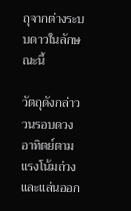ถุจากต่างระบบดาวในลักษณะนี้

วัตถุดังกล่าววนรอบดวงอาทิตย์ตามแรงโน้มถ่วงและแล่นออก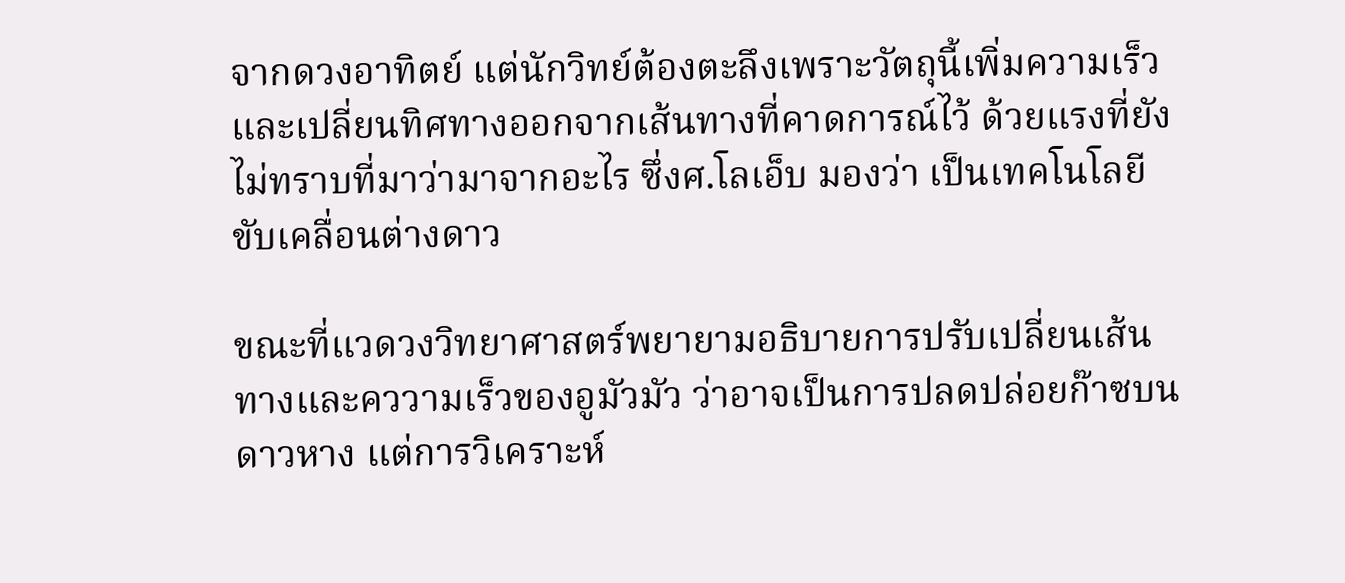จากดวงอาทิตย์ แต่นักวิทย์ต้องตะลึงเพราะวัตถุนี้เพิ่มความเร็วและเปลี่ยนทิศทางออกจากเส้นทางที่คาดการณ์ไว้ ด้วยแรงที่ยังไม่ทราบที่มาว่ามาจากอะไร ซึ่งศ.โลเอ็บ มองว่า เป็นเทคโนโลยีขับเคลื่อนต่างดาว

ขณะที่แวดวงวิทยาศาสตร์พยายามอธิบายการปรับเปลี่ยนเส้นทางและคววามเร็วของอูมัวมัว ว่าอาจเป็นการปลดปล่อยก๊าซบนดาวหาง แต่การวิเคราะห์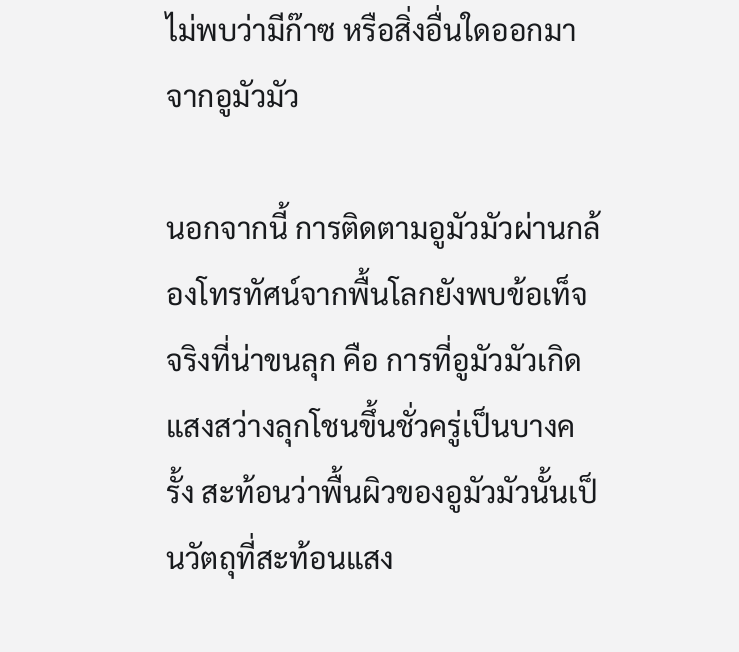ไม่พบว่ามีก๊าซ หรือสิ่งอื่นใดออกมาจากอูมัวมัว

นอกจากนี้ การติดตามอูมัวมัวผ่านกล้องโทรทัศน์จากพื้นโลกยังพบข้อเท็จจริงที่น่าขนลุก คือ การที่อูมัวมัวเกิดแสงสว่างลุกโชนขึ้นชั่วครู่เป็นบางครั้ง สะท้อนว่าพื้นผิวของอูมัวมัวนั้นเป็นวัตถุที่สะท้อนแสง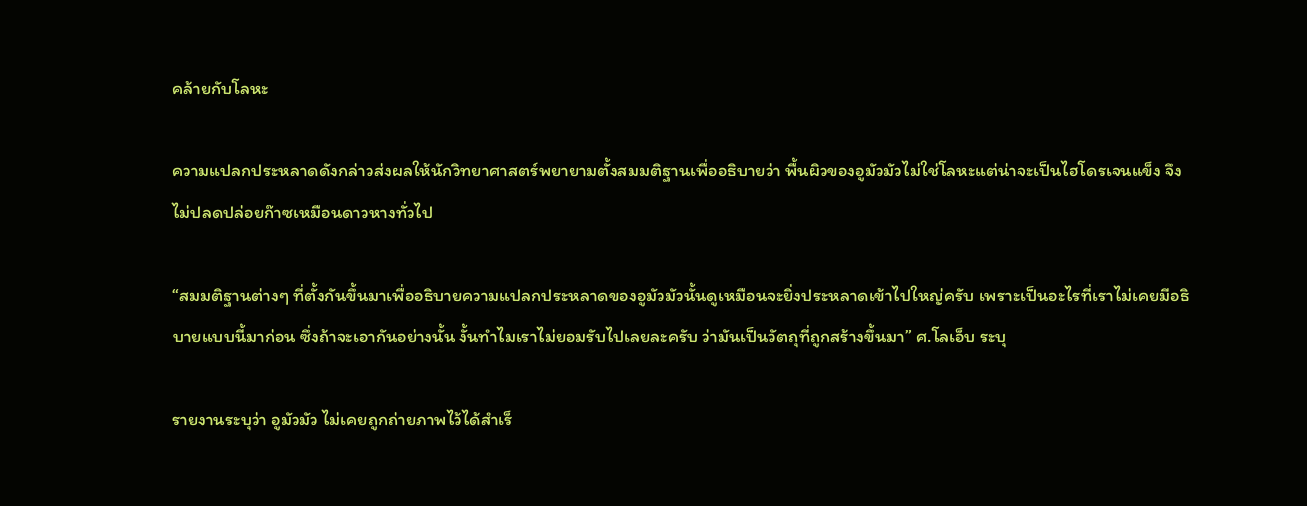คล้ายกับโลหะ

ความแปลกประหลาดดังกล่าวส่งผลให้นักวิทยาศาสตร์พยายามตั้งสมมติฐานเพื่ออธิบายว่า พื้นผิวของอูมัวมัวไม่ใช่โลหะแต่น่าจะเป็นไฮโดรเจนแข็ง จึงไม่ปลดปล่อยก๊าซเหมือนดาวหางทั่วไป

“สมมติฐานต่างๆ ที่ตั้งกันขึ้นมาเพื่ออธิบายความแปลกประหลาดของอูมัวมัวนั้นดูเหมือนจะยิ่งประหลาดเข้าไปใหญ่ครับ เพราะเป็นอะไรที่เราไม่เคยมีอธิบายแบบนี้มาก่อน ซึ่งถ้าจะเอากันอย่างนั้น งั้นทำไมเราไม่ยอมรับไปเลยละครับ ว่ามันเป็นวัตถุที่ถูกสร้างขึ้นมา” ศ.โลเอ็บ ระบุ

รายงานระบุว่า อูมัวมัว ไม่เคยถูกถ่ายภาพไว้ได้สำเร็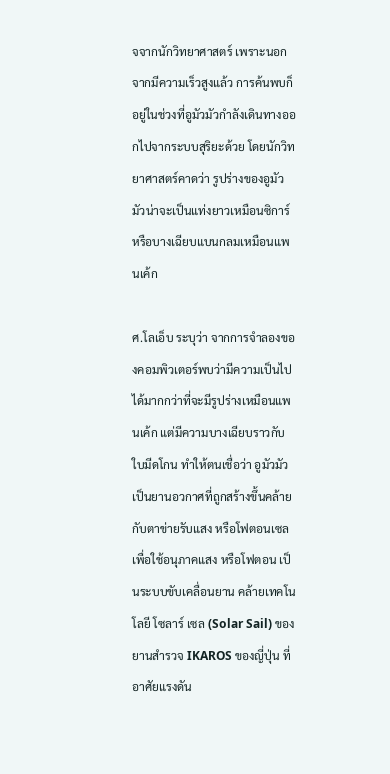จจากนักวิทยาศาสตร์ เพราะนอกจากมีความเร็วสูงแล้ว การค้นพบก็อยู่ในช่วงที่อูมัวมัวกำลังเดินทางออกไปจากระบบสุริยะด้วย โดยนักวิทยาศาสตร์คาดว่า รูปร่างของอูมัวมัวน่าจะเป็นแท่งยาวเหมือนซิการ์ หรือบางเฉียบแบนกลมเหมือนแพนเค้ก

ศ.โลเอ็บ ระบุว่า จากการจำลองของคอมพิวเตอร์พบว่ามีความเป็นไปได้มากกว่าที่จะมีรูปร่างเหมือนแพนเค้ก แต่มีความบางเฉียบราวกับใบมีดโกน ทำให้ตนเชื่อว่า อูมัวมัวเป็นยานอวกาศที่ถูกสร้างขึ้นคล้ายกับตาข่ายรับแสง หรือโฟตอนเซล เพื่อใช้อนุภาคแสง หรือโฟตอน เป็นระบบขับเคลื่อนยาน คล้ายเทคโนโลยี โซลาร์ เซล (Solar Sail) ของยานสำรวจ IKAROS ของญี่ปุ่น ที่อาศัยแรงดัน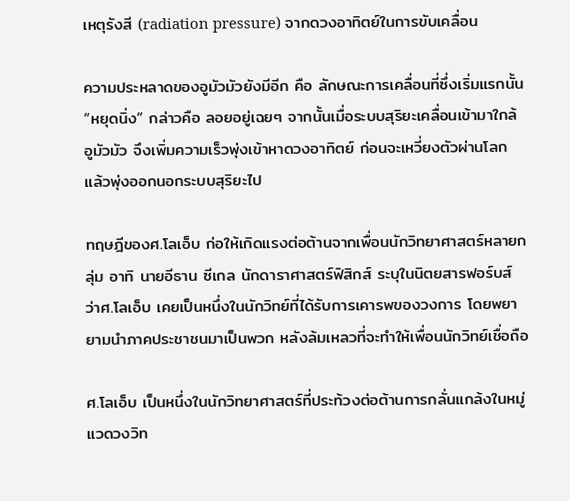เหตุรังสี (radiation pressure) จากดวงอาทิตย์ในการขับเคลื่อน

ความประหลาดของอูมัวมัวยังมีอีก คือ ลักษณะการเคลื่อนที่ซึ่งเริ่มแรกนั้น “หยุดนิ่ง” กล่าวคือ ลอยอยู่เฉยๆ จากนั้นเมื่อระบบสุริยะเคลื่อนเข้ามาใกล้ อูมัวมัว จึงเพิ่มความเร็วพุ่งเข้าหาดวงอาทิตย์ ก่อนจะเหวี่ยงตัวผ่านโลก แล้วพุ่งออกนอกระบบสุริยะไป

ทฤษฎีของศ.โลเอ็บ ก่อให้เกิดแรงต่อต้านจากเพื่อนนักวิทยาศาสตร์หลายกลุ่ม อาทิ นายอีธาน ซีเกล นักดาราศาสตร์ฟิสิกส์ ระบุในนิตยสารฟอร์บส์ ว่าศ.โลเอ็บ เคยเป็นหนึ่งในนักวิทย์ที่ได้รับการเคารพของวงการ โดยพยายามนำภาคประชาชนมาเป็นพวก หลังล้มเหลวที่จะทำให้เพื่อนนักวิทย์เชื่อถือ

ศ.โลเอ็บ เป็นหนึ่งในนักวิทยาศาสตร์ที่ประท้วงต่อต้านการกลั่นแกล้งในหมู่แวดวงวิท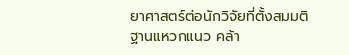ยาศาสตร์ต่อนักวิจัยที่ตั้งสมมติฐานแหวกแนว คล้า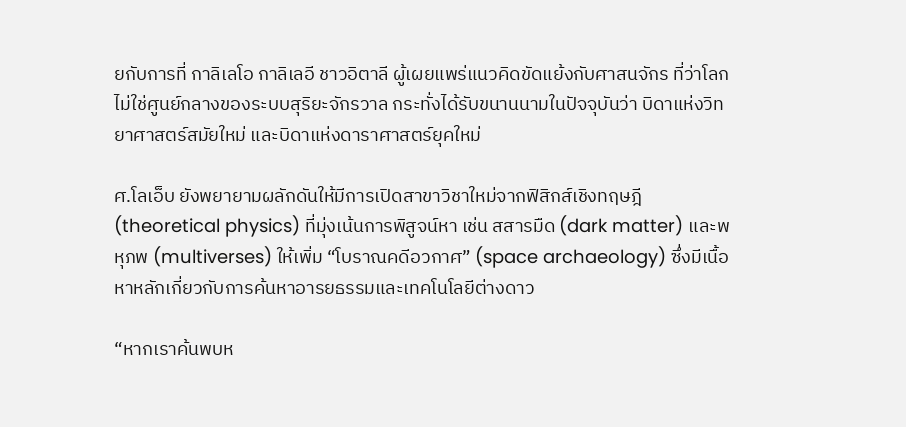ยกับการที่ กาลิเลโอ กาลิเลอี ชาวอิตาลี ผู้เผยแพร่แนวคิดขัดแย้งกับศาสนจักร ที่ว่าโลกไม่ใช่ศูนย์กลางของระบบสุริยะจักรวาล กระทั่งได้รับขนานนามในปัจจุบันว่า บิดาแห่งวิทยาศาสตร์สมัยใหม่ และบิดาแห่งดาราศาสตร์ยุคใหม่

ศ.โลเอ็บ ยังพยายามผลักดันให้มีการเปิดสาขาวิชาใหม่จากฟิสิกส์เชิงทฤษฎี (theoretical physics) ที่มุ่งเน้นการพิสูจน์หา เช่น สสารมืด (dark matter) และพหุภพ (multiverses) ให้เพิ่ม “โบราณคดีอวกาศ” (space archaeology) ซึ่งมีเนื้อหาหลักเกี่ยวกับการค้นหาอารยธรรมและเทคโนโลยีต่างดาว

“หากเราค้นพบห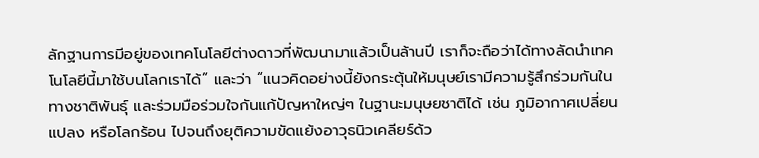ลักฐานการมีอยู่ของเทคโนโลยีต่างดาวที่พัฒนามาแล้วเป็นล้านปี เราก็จะถือว่าได้ทางลัดนำเทคโนโลยีนี้มาใช้บนโลกเราได้” และว่า “แนวคิดอย่างนี้ยังกระตุ้นให้มนุษย์เรามีความรู้สึกร่วมกันในทางชาติพันธุ์ และร่วมมือร่วมใจกันแก้ปัญหาใหญ่ๆ ในฐานะมนุษยชาติได้ เช่น ภูมิอากาศเปลี่ยนแปลง หรือโลกร้อน ไปจนถึงยุติความขัดแย้งอาวุธนิวเคลียร์ด้ว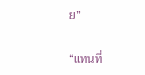ย”

“แทนที่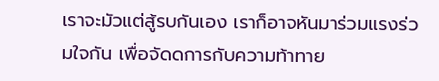เราจะมัวแต่สู้รบกันเอง เราก็อาจหันมาร่วมแรงร่วมใจกัน เพื่อจัดดการกับความท้าทาย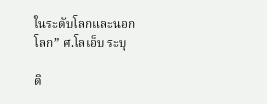ในระดับโลกและนอกโลก” ศ.โลเอ็บ ระบุ

ติ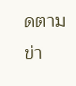ดตามข่า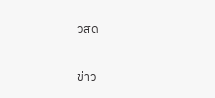วสด

ข่าว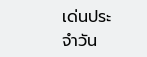เด่นประจำวัน